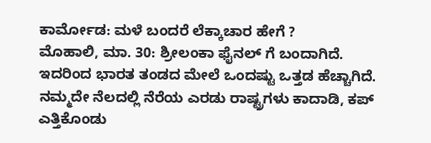ಕಾರ್ಮೋಡ: ಮಳೆ ಬಂದರೆ ಲೆಕ್ಕಾಚಾರ ಹೇಗೆ ?
ಮೊಹಾಲಿ, ಮಾ. 30: ಶ್ರೀಲಂಕಾ ಫೈನಲ್ ಗೆ ಬಂದಾಗಿದೆ. ಇದರಿಂದ ಭಾರತ ತಂಡದ ಮೇಲೆ ಒಂದಷ್ಟು ಒತ್ತಡ ಹೆಚ್ಚಾಗಿದೆ. ನಮ್ಮದೇ ನೆಲದಲ್ಲಿ ನೆರೆಯ ಎರಡು ರಾಷ್ಟ್ರಗಳು ಕಾದಾಡಿ, ಕಪ್ ಎತ್ತಿಕೊಂಡು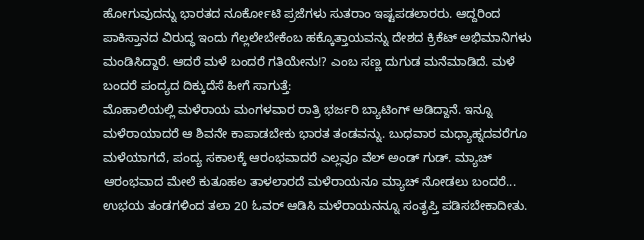ಹೋಗುವುದನ್ನು ಭಾರತದ ನೂರ್ಕೋಟಿ ಪ್ರಜೆಗಳು ಸುತರಾಂ ಇಷ್ಟಪಡಲಾರರು. ಆದ್ದರಿಂದ ಪಾಕಿಸ್ತಾನದ ವಿರುದ್ಧ ಇಂದು ಗೆಲ್ಲಲೇಬೇಕೆಂಬ ಹಕ್ಕೊತ್ತಾಯವನ್ನು ದೇಶದ ಕ್ರಿಕೆಟ್ ಅಭಿಮಾನಿಗಳು ಮಂಡಿಸಿದ್ದಾರೆ. ಆದರೆ ಮಳೆ ಬಂದರೆ ಗತಿಯೇನು!? ಎಂಬ ಸಣ್ಣ ದುಗುಡ ಮನೆಮಾಡಿದೆ. ಮಳೆ ಬಂದರೆ ಪಂದ್ಯದ ದಿಕ್ಕುದೆಸೆ ಹೀಗೆ ಸಾಗುತ್ತೆ:
ಮೊಹಾಲಿಯಲ್ಲಿ ಮಳೆರಾಯ ಮಂಗಳವಾರ ರಾತ್ರಿ ಭರ್ಜರಿ ಬ್ಯಾಟಿಂಗ್ ಆಡಿದ್ದಾನೆ. ಇನ್ನೂ ಮಳೆರಾಯಾದರೆ ಆ ಶಿವನೇ ಕಾಪಾಡಬೇಕು ಭಾರತ ತಂಡವನ್ನು. ಬುಧವಾರ ಮಧ್ಯಾಹ್ನದವರೆಗೂ ಮಳೆಯಾಗದೆ, ಪಂದ್ಯ ಸಕಾಲಕ್ಕೆ ಆರಂಭವಾದರೆ ಎಲ್ಲವೂ ವೆಲ್ ಅಂಡ್ ಗುಡ್. ಮ್ಯಾಚ್ ಆರಂಭವಾದ ಮೇಲೆ ಕುತೂಹಲ ತಾಳಲಾರದೆ ಮಳೆರಾಯನೂ ಮ್ಯಾಚ್ ನೋಡಲು ಬಂದರೆ... ಉಭಯ ತಂಡಗಳಿಂದ ತಲಾ 20 ಓವರ್ ಆಡಿಸಿ ಮಳೆರಾಯನನ್ನೂ ಸಂತೃಪ್ತಿ ಪಡಿಸಬೇಕಾದೀತು.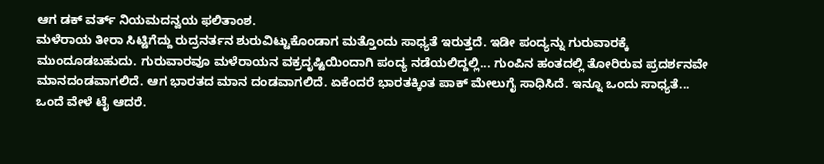ಆಗ ಡಕ್ ವರ್ತ್ ನಿಯಮದನ್ವಯ ಫಲಿತಾಂಶ.
ಮಳೆರಾಯ ತೀರಾ ಸಿಟ್ಟಿಗೆದ್ದು ರುದ್ರನರ್ತನ ಶುರುವಿಟ್ಟುಕೊಂಡಾಗ ಮತ್ತೊಂದು ಸಾಧ್ಯತೆ ಇರುತ್ತದೆ. ಇಡೀ ಪಂದ್ಯನ್ನು ಗುರುವಾರಕ್ಕೆ ಮುಂದೂಡಬಹುದು. ಗುರುವಾರವೂ ಮಳೆರಾಯನ ವಕ್ರದೃಷ್ಟಿಯಿಂದಾಗಿ ಪಂದ್ಯ ನಡೆಯಲಿದ್ದಲ್ಲಿ... ಗುಂಪಿನ ಹಂತದಲ್ಲಿ ತೋರಿರುವ ಪ್ರದರ್ಶನವೇ ಮಾನದಂಡವಾಗಲಿದೆ. ಆಗ ಭಾರತದ ಮಾನ ದಂಡವಾಗಲಿದೆ. ಏಕೆಂದರೆ ಭಾರತಕ್ಕಿಂತ ಪಾಕ್ ಮೇಲುಗೈ ಸಾಧಿಸಿದೆ. ಇನ್ನೂ ಒಂದು ಸಾಧ್ಯತೆ... ಒಂದೆ ವೇಳೆ ಟೈ ಆದರೆ.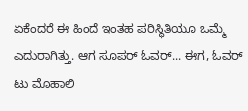ಏಕೆಂದರೆ ಈ ಹಿಂದೆ ಇಂತಹ ಪರಿಸ್ಥಿತಿಯೂ ಒಮ್ಮೆ ಎದುರಾಗಿತ್ತು. ಆಗ ಸೂಪರ್ ಓವರ್... ಈಗ, ಓವರ್ ಟು ಮೊಹಾಲಿ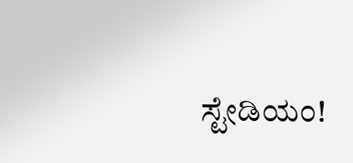ಸ್ಟೇಡಿಯಂ!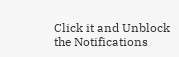Click it and Unblock the Notifications